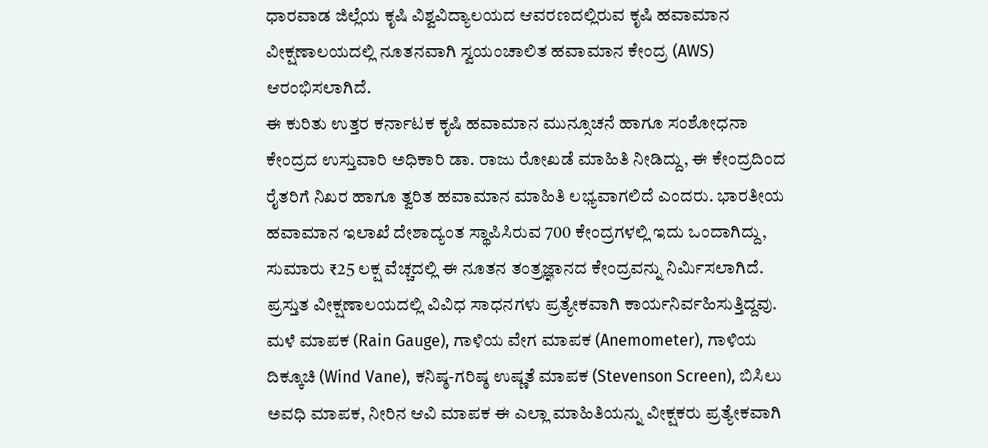ಧಾರವಾಡ ಜಿಲ್ಲೆಯ ಕೃಷಿ ವಿಶ್ವವಿದ್ಯಾಲಯದ ಆವರಣದಲ್ಲಿರುವ ಕೃಷಿ ಹವಾಮಾನ ವೀಕ್ಷಣಾಲಯದಲ್ಲಿ ನೂತನವಾಗಿ ಸ್ವಯಂಚಾಲಿತ ಹವಾಮಾನ ಕೇಂದ್ರ (AWS) ಆರಂಭಿಸಲಾಗಿದೆ.
ಈ ಕುರಿತು ಉತ್ತರ ಕರ್ನಾಟಕ ಕೃಷಿ ಹವಾಮಾನ ಮುನ್ಸೂಚನೆ ಹಾಗೂ ಸಂಶೋಧನಾ ಕೇಂದ್ರದ ಉಸ್ತುವಾರಿ ಅಧಿಕಾರಿ ಡಾ. ರಾಜು ರೋಖಡೆ ಮಾಹಿತಿ ನೀಡಿದ್ದು, ಈ ಕೇಂದ್ರದಿಂದ ರೈತರಿಗೆ ನಿಖರ ಹಾಗೂ ತ್ವರಿತ ಹವಾಮಾನ ಮಾಹಿತಿ ಲಭ್ಯವಾಗಲಿದೆ ಎಂದರು. ಭಾರತೀಯ ಹವಾಮಾನ ಇಲಾಖೆ ದೇಶಾದ್ಯಂತ ಸ್ಥಾಪಿಸಿರುವ 700 ಕೇಂದ್ರಗಳಲ್ಲಿ ಇದು ಒಂದಾಗಿದ್ದು, ಸುಮಾರು ₹25 ಲಕ್ಷ ವೆಚ್ಚದಲ್ಲಿ ಈ ನೂತನ ತಂತ್ರಜ್ಞಾನದ ಕೇಂದ್ರವನ್ನು ನಿರ್ಮಿಸಲಾಗಿದೆ.
ಪ್ರಸ್ತುತ ವೀಕ್ಷಣಾಲಯದಲ್ಲಿ ವಿವಿಧ ಸಾಧನಗಳು ಪ್ರತ್ಯೇಕವಾಗಿ ಕಾರ್ಯನಿರ್ವಹಿಸುತ್ತಿದ್ದವು. ಮಳೆ ಮಾಪಕ (Rain Gauge), ಗಾಳಿಯ ವೇಗ ಮಾಪಕ (Anemometer), ಗಾಳಿಯ ದಿಕ್ಕೂಚಿ (Wind Vane), ಕನಿಷ್ಠ-ಗರಿಷ್ಠ ಉಷ್ಣತೆ ಮಾಪಕ (Stevenson Screen), ಬಿಸಿಲು ಅವಧಿ ಮಾಪಕ, ನೀರಿನ ಆವಿ ಮಾಪಕ ಈ ಎಲ್ಲಾ ಮಾಹಿತಿಯನ್ನು ವೀಕ್ಷಕರು ಪ್ರತ್ಯೇಕವಾಗಿ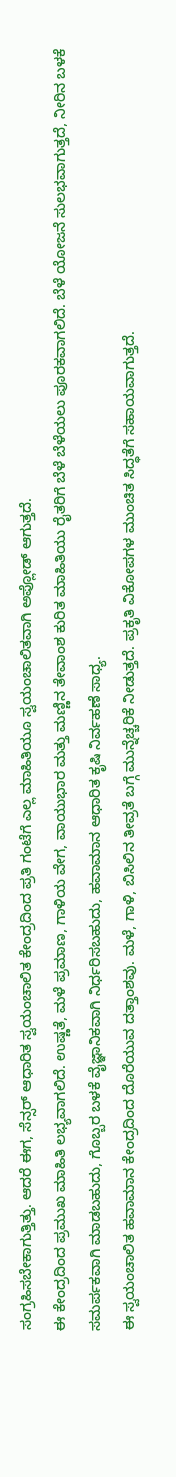ಸಂಗ್ರಹಿಸಬೇಕಾಗುತ್ತಿತ್ತು. ಆದರೆ ಈಗ, ಸೆನ್ಸರ್ ಆಧಾರಿತ ಸ್ವಯಂಚಾಲಿತ ಕೇಂದ್ರದಿಂದ ಪ್ರತಿ ಗಂಟೆಗೆ ಎಲ್ಲ ಮಾಹಿತಿಯೂ ಸ್ವಯಂಚಾಲಿತವಾಗಿ ಅಪ್ಲೋಡ್ ಆಗುತ್ತದೆ.
ಈ ಕೇಂದ್ರದಿಂದ ಪ್ರಮುಖ ಮಾಹಿತಿ ಲಭ್ಯವಾಗಲಿದೆ. ಉಷ್ಣತೆ, ಮಳೆ ಪ್ರಮಾಣ, ಗಾಳಿಯ ವೇಗ, ವಾಯುಭಾರ ಮತ್ತು ಮಣ್ಣಿನ ತೇವಾಂಶ ಕುರಿತ ಮಾಹಿತಿಯು ರೈತರಿಗೆ ಬೆಳೆ ಬೆಳೆಯಲು ಪೂರಕವಾಗಲಿದೆ. ಬೆಳೆ ಯೋಜನೆ ಸುಲಭವಾಗುತ್ತದೆ, ನೀರಿನ ಬಳಕೆ ಸಮರ್ಪಕವಾಗಿ ಮಾಡಬಹುದು, ಗೊಬ್ಬರ ಬಳಕೆ ವೈಜ್ಞಾನಿಕವಾಗಿ ನಿರ್ಧರಿಸಬಹುದು, ಹವಾಮಾನ ಆಧಾರಿತ ಕೃಷಿ ನಿರ್ವಹಣೆ ಸಾಧ್ಯ.
ಈ ಸ್ವಯಂಚಾಲಿತ ಹವಾಮಾನ ಕೇಂದ್ರದಿಂದ ದೊರೆಯುವ ದತ್ತಾಂಶವು. ಮಳೆ, ಗಾಳಿ, ಬಿಸಿಲಿನ ತೀವ್ರತೆ ಬಗ್ಗೆ ಮುನ್ನೆಚ್ಚರಿಕೆ ನೀಡುತ್ತದೆ. ಪ್ರಕೃತಿ ವಿಕೋಪಗಳ ಮುಂಚಿತ ಸಿದ್ಧತೆಗೆ ಸಹಾಯವಾಗುತ್ತದೆ.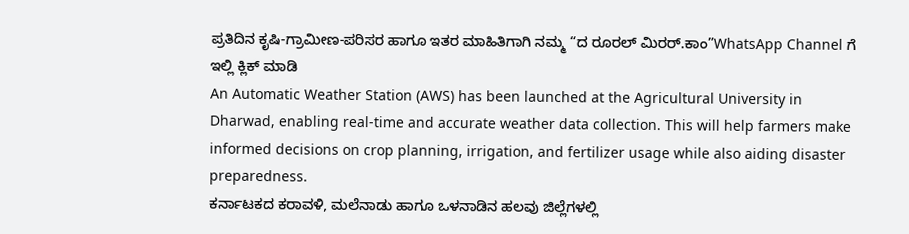ಪ್ರತಿದಿನ ಕೃಷಿ-ಗ್ರಾಮೀಣ-ಪರಿಸರ ಹಾಗೂ ಇತರ ಮಾಹಿತಿಗಾಗಿ ನಮ್ಮ “ದ ರೂರಲ್ ಮಿರರ್.ಕಾಂ”WhatsApp Channel ಗೆ ಇಲ್ಲಿ ಕ್ಲಿಕ್ ಮಾಡಿ
An Automatic Weather Station (AWS) has been launched at the Agricultural University in Dharwad, enabling real-time and accurate weather data collection. This will help farmers make informed decisions on crop planning, irrigation, and fertilizer usage while also aiding disaster preparedness.
ಕರ್ನಾಟಕದ ಕರಾವಳಿ, ಮಲೆನಾಡು ಹಾಗೂ ಒಳನಾಡಿನ ಹಲವು ಜಿಲ್ಲೆಗಳಲ್ಲಿ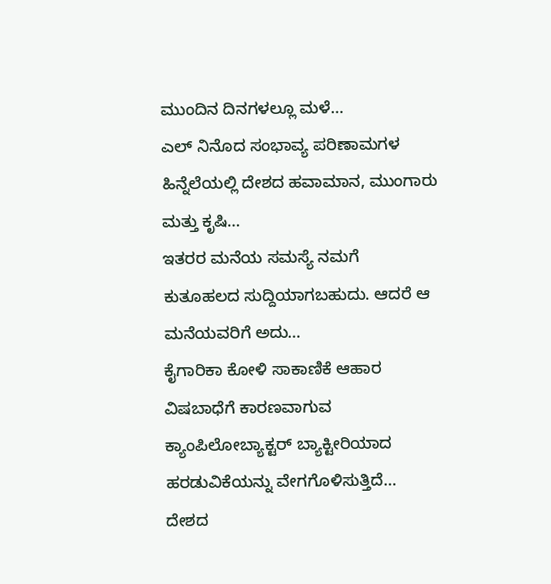ಮುಂದಿನ ದಿನಗಳಲ್ಲೂ ಮಳೆ…
ಎಲ್ ನಿನೊದ ಸಂಭಾವ್ಯ ಪರಿಣಾಮಗಳ ಹಿನ್ನೆಲೆಯಲ್ಲಿ ದೇಶದ ಹವಾಮಾನ, ಮುಂಗಾರು ಮತ್ತು ಕೃಷಿ…
ಇತರರ ಮನೆಯ ಸಮಸ್ಯೆ ನಮಗೆ ಕುತೂಹಲದ ಸುದ್ದಿಯಾಗಬಹುದು. ಆದರೆ ಆ ಮನೆಯವರಿಗೆ ಅದು…
ಕೈಗಾರಿಕಾ ಕೋಳಿ ಸಾಕಾಣಿಕೆ ಆಹಾರ ವಿಷಬಾಧೆಗೆ ಕಾರಣವಾಗುವ ಕ್ಯಾಂಪಿಲೋಬ್ಯಾಕ್ಟರ್ ಬ್ಯಾಕ್ಟೀರಿಯಾದ ಹರಡುವಿಕೆಯನ್ನು ವೇಗಗೊಳಿಸುತ್ತಿದೆ…
ದೇಶದ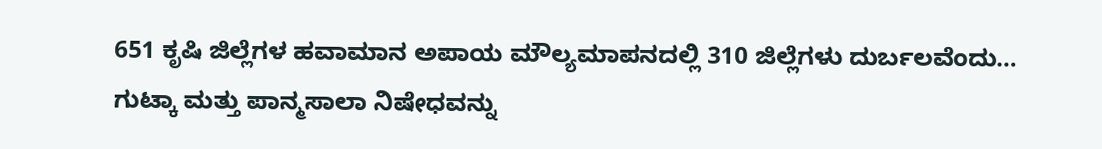651 ಕೃಷಿ ಜಿಲ್ಲೆಗಳ ಹವಾಮಾನ ಅಪಾಯ ಮೌಲ್ಯಮಾಪನದಲ್ಲಿ 310 ಜಿಲ್ಲೆಗಳು ದುರ್ಬಲವೆಂದು…
ಗುಟ್ಕಾ ಮತ್ತು ಪಾನ್ಮಸಾಲಾ ನಿಷೇಧವನ್ನು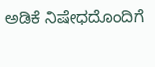ಅಡಿಕೆ ನಿಷೇಧದೊಂದಿಗೆ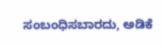ಸಂಬಂಧಿಸಬಾರದು, ಅಡಿಕೆ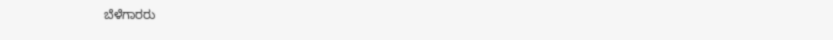ಬೆಳೆಗಾರರು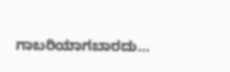ಗಾಬರಿಯಾಗಬಾರದು…